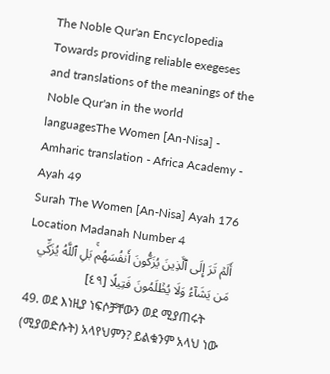The Noble Qur'an Encyclopedia
Towards providing reliable exegeses and translations of the meanings of the Noble Qur'an in the world languagesThe Women [An-Nisa] - Amharic translation - Africa Academy - Ayah 49
Surah The Women [An-Nisa] Ayah 176 Location Madanah Number 4
أَلَمۡ تَرَ إِلَى ٱلَّذِينَ يُزَكُّونَ أَنفُسَهُمۚ بَلِ ٱللَّهُ يُزَكِّي مَن يَشَآءُ وَلَا يُظۡلَمُونَ فَتِيلًا [٤٩]
49. ወደ እነዚያ ነፍሶቻቸውን ወደ ሚያጠሩት (ሚያወድሱት) አላየህምን? ይልቁንም አላህ ነው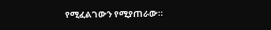የሚፈልገውን የሚያጠራው።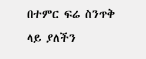በተምር ፍሬ ስንጥቅ ላይ ያለችን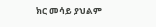ክር መሳይ ያህልም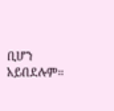ቢሆን አይበደሉም።